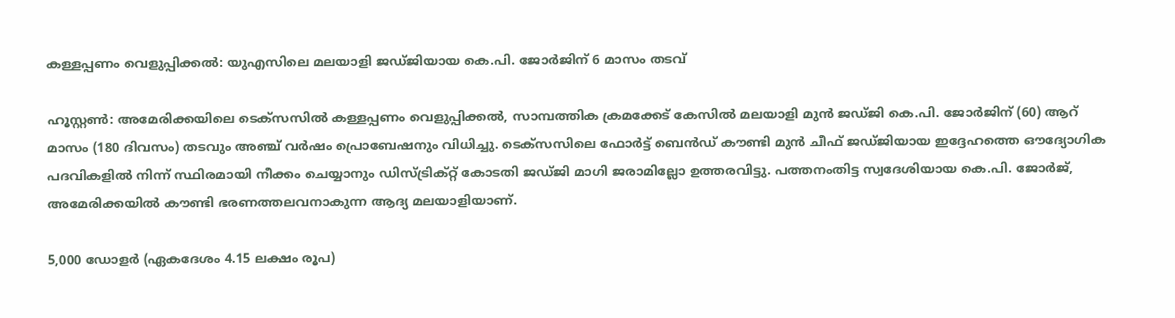കള്ളപ്പണം വെളുപ്പിക്കൽ: യുഎസിലെ മലയാളി ജഡ്ജിയായ കെ.പി. ജോർജിന് 6 മാസം തടവ്

ഹൂസ്റ്റൺ: അമേരിക്കയിലെ ടെക്സസിൽ കള്ളപ്പണം വെളുപ്പിക്കൽ, സാമ്പത്തിക ക്രമക്കേട് കേസിൽ മലയാളി മുൻ ജഡ്ജി കെ.പി. ജോർജിന് (60) ആറ് മാസം (180 ദിവസം) തടവും അഞ്ച് വർഷം പ്രൊബേഷനും വിധിച്ചു. ടെക്സസിലെ ഫോർട്ട് ബെൻഡ് കൗണ്ടി മുൻ ചീഫ് ജഡ്ജിയായ ഇദ്ദേഹത്തെ ഔദ്യോഗിക പദവികളിൽ നിന്ന് സ്ഥിരമായി നീക്കം ചെയ്യാനും ഡിസ്ട്രിക്റ്റ് കോടതി ജഡ്ജി മാഗി ജരാമില്ലോ ഉത്തരവിട്ടു. പത്തനംതിട്ട സ്വദേശിയായ കെ.പി. ജോർജ്, അമേരിക്കയിൽ കൗണ്ടി ഭരണത്തലവനാകുന്ന ആദ്യ മലയാളിയാണ്.

5,000 ഡോളർ (ഏകദേശം 4.15 ലക്ഷം രൂപ)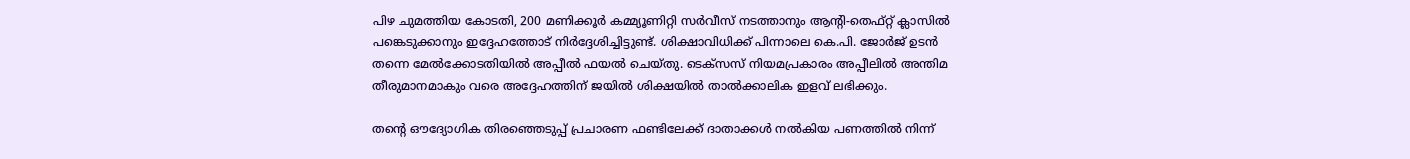പിഴ ചുമത്തിയ കോടതി, 200 മണിക്കൂർ കമ്മ്യൂണിറ്റി സർവീസ് നടത്താനും ആന്റി-തെഫ്റ്റ് ക്ലാസിൽ പങ്കെടുക്കാനും ഇദ്ദേഹത്തോട് നിർദ്ദേശിച്ചിട്ടുണ്ട്. ശിക്ഷാവിധിക്ക് പിന്നാലെ കെ.പി. ജോർജ് ഉടൻ തന്നെ മേൽക്കോടതിയിൽ അപ്പീൽ ഫയൽ ചെയ്തു. ടെക്സസ് നിയമപ്രകാരം അപ്പീലിൽ അന്തിമ തീരുമാനമാകും വരെ അദ്ദേഹത്തിന് ജയിൽ ശിക്ഷയിൽ താൽക്കാലിക ഇളവ് ലഭിക്കും.

തൻ്റെ ഔദ്യോഗിക തിരഞ്ഞെടുപ്പ് പ്രചാരണ ഫണ്ടിലേക്ക് ദാതാക്കൾ നൽകിയ പണത്തിൽ നിന്ന്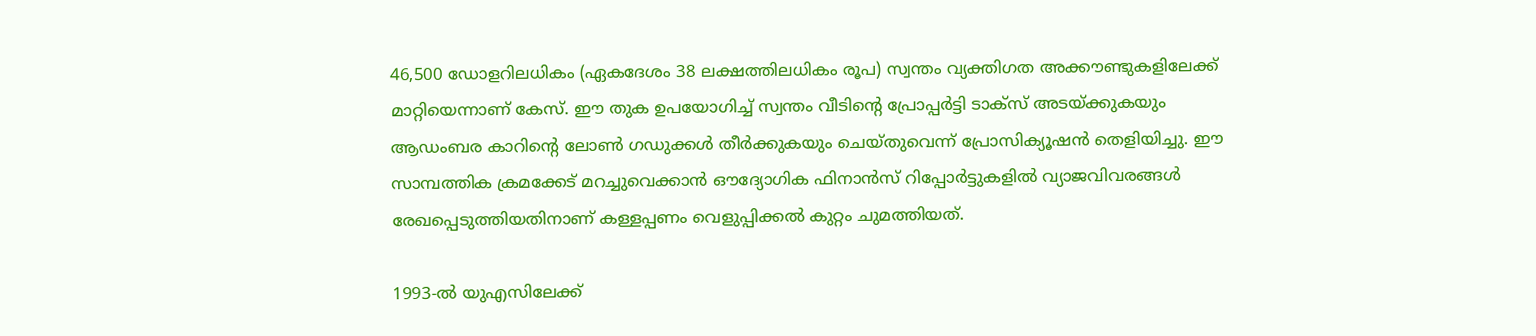46,500 ഡോളറിലധികം (ഏകദേശം 38 ലക്ഷത്തിലധികം രൂപ) സ്വന്തം വ്യക്തിഗത അക്കൗണ്ടുകളിലേക്ക് മാറ്റിയെന്നാണ് കേസ്. ഈ തുക ഉപയോഗിച്ച് സ്വന്തം വീടിൻ്റെ പ്രോപ്പർട്ടി ടാക്സ് അടയ്ക്കുകയും ആഡംബര കാറിൻ്റെ ലോൺ ഗഡുക്കൾ തീർക്കുകയും ചെയ്തുവെന്ന് പ്രോസിക്യൂഷൻ തെളിയിച്ചു. ഈ സാമ്പത്തിക ക്രമക്കേട് മറച്ചുവെക്കാൻ ഔദ്യോഗിക ഫിനാൻസ് റിപ്പോർട്ടുകളിൽ വ്യാജവിവരങ്ങൾ രേഖപ്പെടുത്തിയതിനാണ് കള്ളപ്പണം വെളുപ്പിക്കൽ കുറ്റം ചുമത്തിയത്.

1993-ൽ യുഎസിലേക്ക്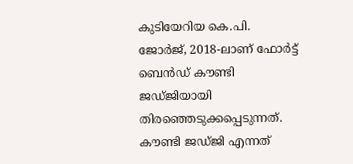കുടിയേറിയ കെ.പി. ജോർജ്, 2018-ലാണ് ഫോർട്ട് ബെൻഡ് കൗണ്ടി ജഡ്ജിയായി തിരഞ്ഞെടുക്കപ്പെടുന്നത്. കൗണ്ടി ജഡ്ജി എന്നത്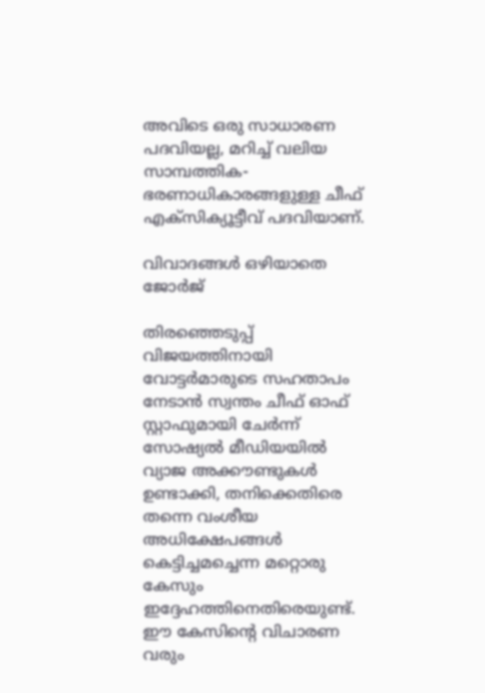അവിടെ ഒരു സാധാരണ പദവിയല്ല, മറിച്ച് വലിയ സാമ്പത്തിക-ഭരണാധികാരങ്ങളുള്ള ചീഫ് എക്സിക്യൂട്ടീവ് പദവിയാണ്.

വിവാദങ്ങൾ ഒഴിയാതെ ജോർജ്

തിരഞ്ഞെടുപ്പ് വിജയത്തിനായി വോട്ടർമാരുടെ സഹതാപം നേടാൻ സ്വന്തം ചീഫ് ഓഫ് സ്റ്റാഫുമായി ചേർന്ന് സോഷ്യൽ മീഡിയയിൽ വ്യാജ അക്കൗണ്ടുകൾ ഉണ്ടാക്കി, തനിക്കെതിരെ തന്നെ വംശീയ അധിക്ഷേപങ്ങൾ കെട്ടിച്ചമച്ചെന്ന മറ്റൊരു കേസും ഇദ്ദേഹത്തിനെതിരെയുണ്ട്. ഈ കേസിൻ്റെ വിചാരണ വരും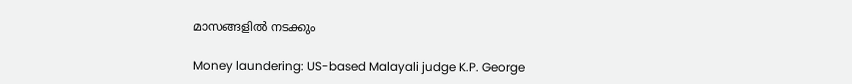മാസങ്ങളിൽ നടക്കും

Money laundering: US-based Malayali judge K.P. George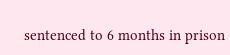sentenced to 6 months in prison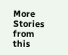More Stories from this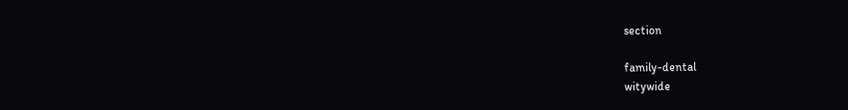section

family-dental
witywide